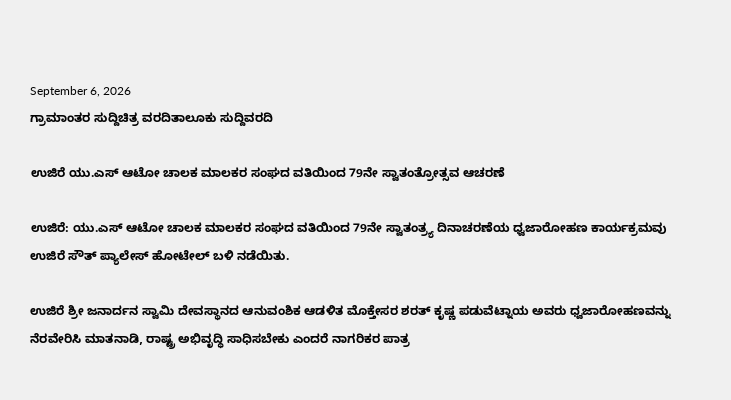September 6, 2026
ಗ್ರಾಮಾಂತರ ಸುದ್ದಿಚಿತ್ರ ವರದಿತಾಲೂಕು ಸುದ್ದಿವರದಿ

ಉಜಿರೆ ಯು.ಎಸ್ ಆಟೋ ಚಾಲಕ ಮಾಲಕರ ಸಂಘದ ವತಿಯಿಂದ 79ನೇ ಸ್ವಾತಂತ್ರೋತ್ಸವ ಆಚರಣೆ

ಉಜಿರೆ: ಯು.ಎಸ್ ಆಟೋ ಚಾಲಕ ಮಾಲಕರ ಸಂಘದ ವತಿಯಿಂದ 79ನೇ ಸ್ವಾತಂತ್ರ್ಯ ದಿನಾಚರಣೆಯ ಧ್ವಜಾರೋಹಣ ಕಾರ್ಯಕ್ರಮವು ಉಜಿರೆ ಸೌತ್ ಪ್ಯಾಲೇಸ್ ಹೋಟೇಲ್ ಬಳಿ ನಡೆಯಿತು.

ಉಜಿರೆ ಶ್ರೀ ಜನಾರ್ದನ ಸ್ವಾಮಿ ದೇವಸ್ಥಾನದ ಆನುವಂಶಿಕ ಆಡಳಿತ ಮೊಕ್ತೇಸರ ಶರತ್‌ ಕೃಷ್ಣ ಪಡುವೆಟ್ನಾಯ ಅವರು ಧ್ವಜಾರೋಹಣವನ್ನು ನೆರವೇರಿಸಿ ಮಾತನಾಡಿ, ರಾಷ್ಟ್ರ ಅಭಿವೃದ್ಧಿ ಸಾಧಿಸಬೇಕು ಎಂದರೆ ನಾಗರಿಕರ ಪಾತ್ರ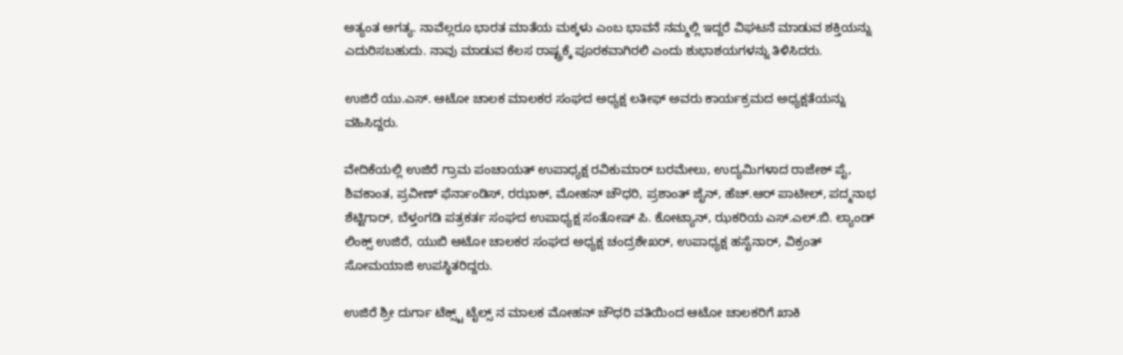ಅತ್ಯಂತ ಅಗತ್ಯ. ನಾವೆಲ್ಲರೂ ಭಾರತ ಮಾತೆಯ ಮಕ್ಕಳು ಎಂಬ ಭಾವನೆ ನಮ್ಮಲ್ಲಿ ಇದ್ದರೆ ವಿಘಟನೆ ಮಾಡುವ ಶಕ್ತಿಯನ್ನು ಎದುರಿಸಬಹುದು. ನಾವು ಮಾಡುವ ಕೆಲಸ ರಾಷ್ಟ್ರಕ್ಕೆ ಪೂರಕವಾಗಿರಲಿ ಎಂದು ಶುಭಾಶಯಗಳನ್ನು ತಿಳಿಸಿದರು.

ಉಜಿರೆ ಯು.ಎಸ್. ಆಟೋ ಚಾಲಕ ಮಾಲಕರ ಸಂಘದ ಅಧ್ಯಕ್ಷ ಲತೀಫ್ ಅವರು ಕಾರ್ಯಕ್ರಮದ ಅಧ್ಯಕ್ಷತೆಯನ್ನು ವಹಿಸಿದ್ದರು.

ವೇದಿಕೆಯಲ್ಲಿ ಉಜಿರೆ ಗ್ರಾಮ ಪಂಚಾಯತ್ ಉಪಾಧ್ಯಕ್ಷ ರವಿಕುಮಾರ್ ಬರಮೇಲು, ಉದ್ಯಮಿಗಳಾದ ರಾಜೇಶ್ ಪೈ, ಶಿವಕಾಂತ, ಪ್ರವೀಣ್ ಫೆರ್ನಾಂಡಿಸ್, ರಝಾಕ್, ಮೋಹನ್ ಚೌಧರಿ, ಪ್ರಶಾಂತ್ ಜೈನ್, ಹೆಚ್.ಆರ್ ಪಾಟೀಲ್, ಪದ್ಮನಾಭ ಶೆಟ್ಟಿಗಾರ್, ಬೆಳ್ತಂಗಡಿ ಪತ್ರಕರ್ತ ಸಂಘದ ಉಪಾಧ್ಯಕ್ಷ ಸಂತೋಷ್ ಪಿ. ಕೋಟ್ಯಾನ್, ಝಕರಿಯ ಎಸ್.ಎಲ್.ಬಿ. ಲ್ಯಾಂಡ್ ಲಿಂಕ್ಸ್ ಉಜಿರೆ, ಯುಬಿ ಆಟೋ ಚಾಲಕರ ಸಂಘದ ಅಧ್ಯಕ್ಷ ಚಂದ್ರಶೇಖರ್, ಉಪಾಧ್ಯಕ್ಷ ಹಸೈನಾರ್, ವಿಕ್ರಂತ್ ಸೋಮಯಾಜಿ ಉಪಸ್ಥಿತರಿದ್ದರು.

ಉಜಿರೆ ಶ್ರೀ ದುರ್ಗಾ ಟೆಕ್ಸ್ಟ್ ಟೈಲ್ಸ್ ನ ಮಾಲಕ ಮೋಹನ್ ಚೌಧರಿ ವತಿಯಿಂದ ಆಟೋ ಚಾಲಕರಿಗೆ ಖಾಕಿ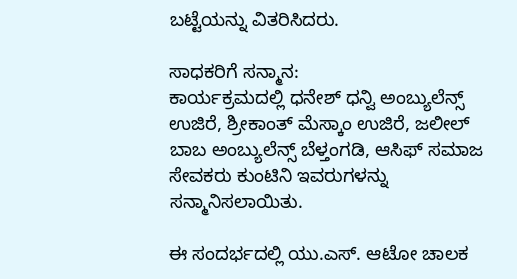ಬಟ್ಟೆಯನ್ನು ವಿತರಿಸಿದರು.

ಸಾಧಕರಿಗೆ ಸನ್ಮಾನ:
ಕಾರ್ಯಕ್ರಮದಲ್ಲಿ ಧನೇಶ್ ಧನ್ವಿ ಅಂಬ್ಯುಲೆನ್ಸ್ ಉಜಿರೆ, ಶ್ರೀಕಾಂತ್ ಮೆಸ್ಕಾಂ ಉಜಿರೆ, ಜಲೀಲ್ ಬಾಬ ಅಂಬ್ಯುಲೆನ್ಸ್ ಬೆಳ್ತಂಗಡಿ, ಆಸಿಫ್ ಸಮಾಜ ಸೇವಕರು ಕುಂಟಿನಿ ಇವರುಗಳನ್ನು ಸನ್ಮಾನಿಸಲಾಯಿತು.

ಈ ಸಂದರ್ಭದಲ್ಲಿ ಯು.ಎಸ್. ಆಟೋ ಚಾಲಕ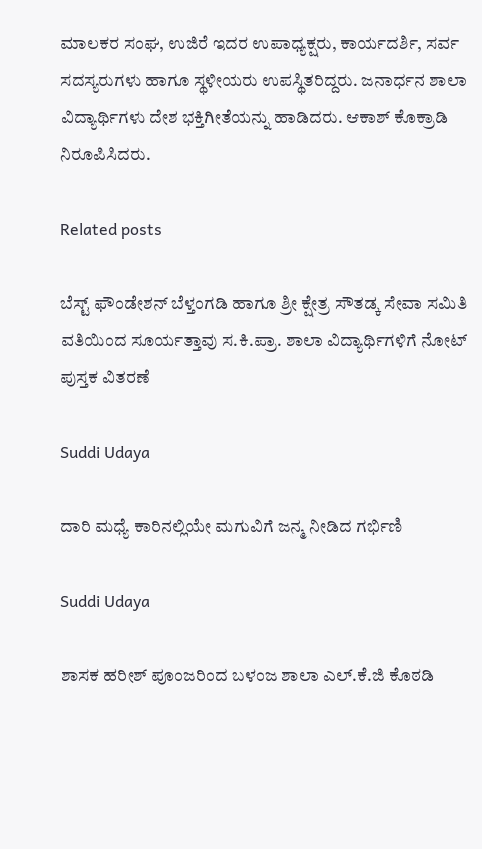ಮಾಲಕರ ಸಂಘ, ಉಜಿರೆ ಇದರ ಉಪಾಧ್ಯಕ್ಷರು, ಕಾರ್ಯದರ್ಶಿ, ಸರ್ವ ಸದಸ್ಯರುಗಳು ಹಾಗೂ ಸ್ಥಳೀಯರು ಉಪಸ್ಥಿತರಿದ್ದರು. ಜನಾರ್ಧನ ಶಾಲಾ ವಿದ್ಯಾರ್ಥಿಗಳು ದೇಶ ಭಕ್ತಿಗೀತೆಯನ್ನು ಹಾಡಿದರು. ಆಕಾಶ್ ಕೊಕ್ರಾಡಿ ನಿರೂಪಿಸಿದರು.

Related posts

ಬೆಸ್ಟ್ ಫೌಂಡೇಶನ್ ಬೆಳ್ತಂಗಡಿ ಹಾಗೂ ಶ್ರೀ ಕ್ಷೇತ್ರ ಸೌತಡ್ಕ ಸೇವಾ ಸಮಿತಿ ವತಿಯಿಂದ ಸೂರ್ಯತ್ತಾವು ಸ.ಕಿ.ಪ್ರಾ. ಶಾಲಾ ವಿದ್ಯಾರ್ಥಿಗಳಿಗೆ ನೋಟ್ ಪುಸ್ತಕ ವಿತರಣೆ

Suddi Udaya

ದಾರಿ ಮಧ್ಯೆ ಕಾರಿನಲ್ಲಿಯೇ ಮಗುವಿಗೆ ಜನ್ಮ ನೀಡಿದ ಗರ್ಭಿಣಿ

Suddi Udaya

ಶಾಸಕ ಹರೀಶ್ ಪೂಂಜರಿಂದ ಬಳಂಜ ಶಾಲಾ ಎಲ್.ಕೆ.ಜಿ ಕೊಠಡಿ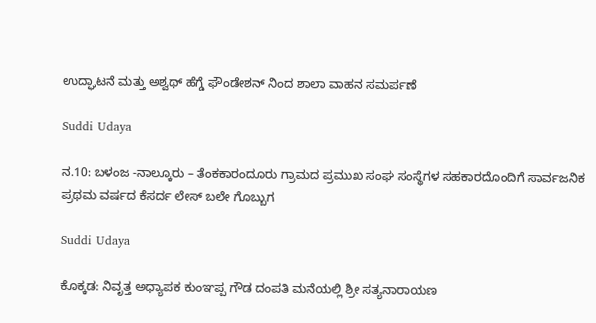ಉದ್ಘಾಟನೆ ಮತ್ತು ಅಶ್ವಥ್ ಹೆಗ್ಡೆ ಫೌಂಡೇಶನ್ ನಿಂದ ಶಾಲಾ ವಾಹನ ಸಮರ್ಪಣೆ

Suddi Udaya

ನ.10: ಬಳಂಜ -ನಾಲ್ಕೂರು – ತೆಂಕಕಾರಂದೂರು ಗ್ರಾಮದ ಪ್ರಮುಖ ಸಂಘ ಸಂಸ್ಥೆಗಳ ಸಹಕಾರದೊಂದಿಗೆ ಸಾರ್ವಜನಿಕ ಪ್ರಥಮ ವರ್ಷದ ಕೆಸರ್ದ ಲೇಸ್ ಬಲೇ ಗೊಬ್ಬುಗ

Suddi Udaya

ಕೊಕ್ಕಡ: ನಿವೃತ್ತ ಅಧ್ಯಾಪಕ ಕುಂ‌‌ಞಪ್ಪ ಗೌಡ ದಂಪತಿ ಮನೆಯಲ್ಲಿ ಶ್ರೀ ಸತ್ಯನಾರಾಯಣ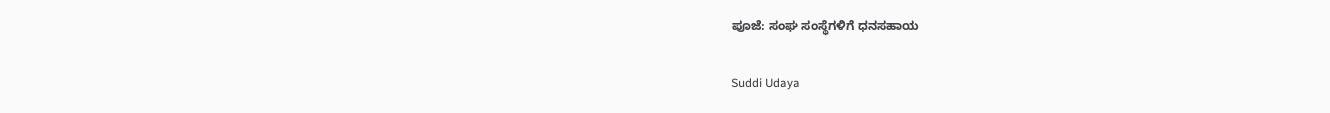ಪೂಜೆ: ಸಂಘ ಸಂಸ್ಥೆಗಳಿಗೆ ಧನಸಹಾಯ

Suddi Udaya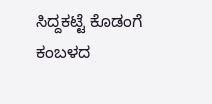ಸಿದ್ದಕಟ್ಟೆ ಕೊಡಂಗೆ ಕಂಬಳದ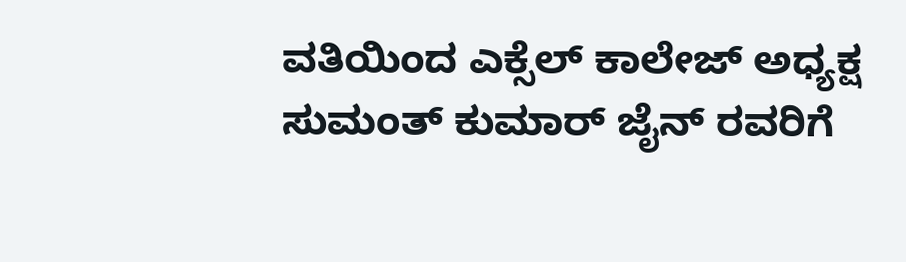ವತಿಯಿಂದ ಎಕ್ಸೆಲ್ ಕಾಲೇಜ್ ಅಧ್ಯಕ್ಷ ಸುಮಂತ್ ಕುಮಾ‌ರ್ ಜೈನ್‌ ರವರಿಗೆ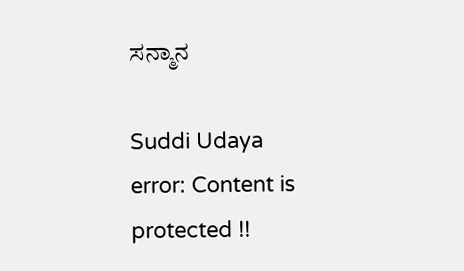ಸನ್ಮಾನ

Suddi Udaya
error: Content is protected !!